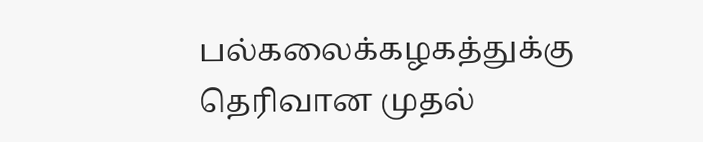பல்கலைக்கழகத்துக்கு தெரிவான முதல்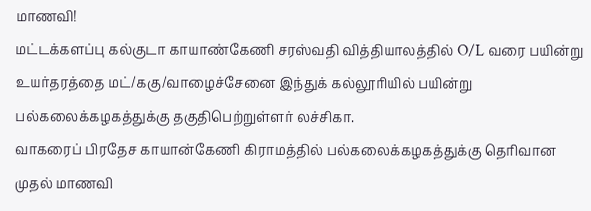மாணவி!
மட்டக்களப்பு கல்குடா காயாண்கேணி சரஸ்வதி வித்தியாலத்தில் O/L வரை பயின்று உயர்தரத்தை மட்/ககு/வாழைச்சேனை இந்துக் கல்லூரியில் பயின்று பல்கலைக்கழகத்துக்கு தகுதிபெற்றுள்ளர் லச்சிகா.
வாகரைப் பிரதேச காயான்கேணி கிராமத்தில் பல்கலைக்கழகத்துக்கு தெரிவான முதல் மாணவி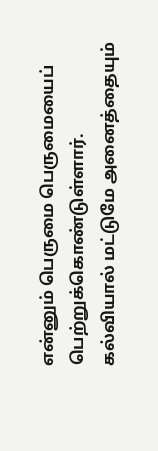என்னும் பெருமை பெருமையைப் பெற்றுக்கொண்டுள்ளார்.
கல்வியால் மட்டுமே அனைத்தையும்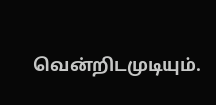வென்றிடமுடியும்.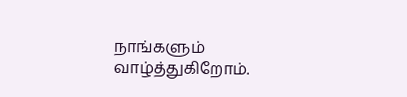நாங்களும் வாழ்த்துகிறோம்.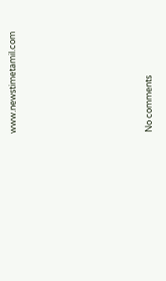www.newstimetamil.com







No comments